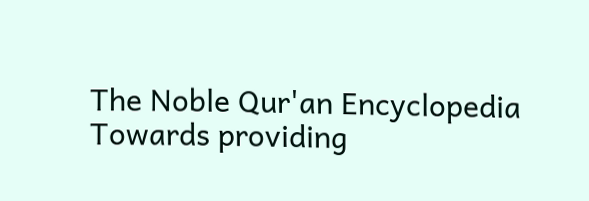The Noble Qur'an Encyclopedia
Towards providing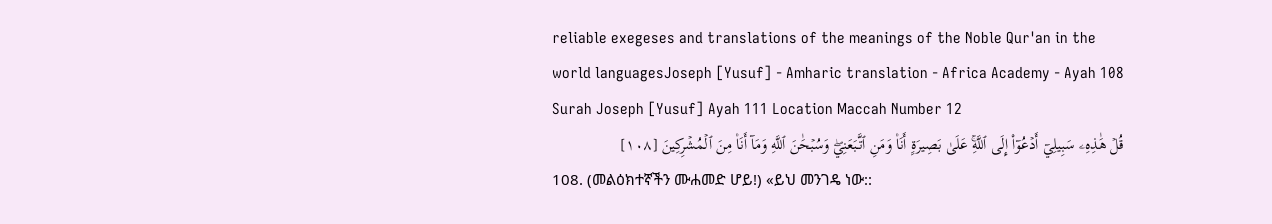reliable exegeses and translations of the meanings of the Noble Qur'an in the world languagesJoseph [Yusuf] - Amharic translation - Africa Academy - Ayah 108
Surah Joseph [Yusuf] Ayah 111 Location Maccah Number 12
قُلۡ هَٰذِهِۦ سَبِيلِيٓ أَدۡعُوٓاْ إِلَى ٱللَّهِۚ عَلَىٰ بَصِيرَةٍ أَنَا۠ وَمَنِ ٱتَّبَعَنِيۖ وَسُبۡحَٰنَ ٱللَّهِ وَمَآ أَنَا۠ مِنَ ٱلۡمُشۡرِكِينَ [١٠٨]
108. (መልዕክተኛችን ሙሐመድ ሆይ!) «ይህ መንገዴ ነው::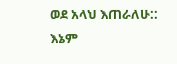ወደ አላህ እጠራለሁ:: እኔም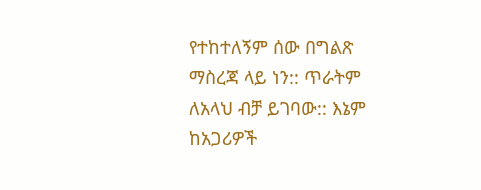የተከተለኝም ሰው በግልጽ ማስረጃ ላይ ነን:: ጥራትም ለአላህ ብቻ ይገባው:: እኔም ከአጋሪዎች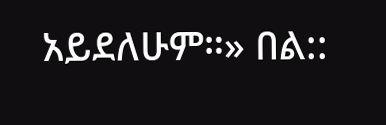አይደለሁም።» በል::